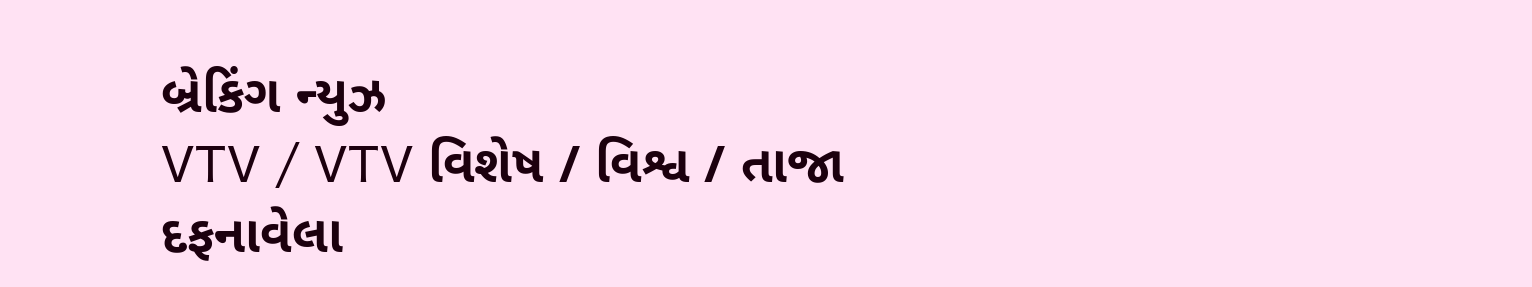બ્રેકિંગ ન્યુઝ
VTV / VTV વિશેષ / વિશ્વ / તાજા દફનાવેલા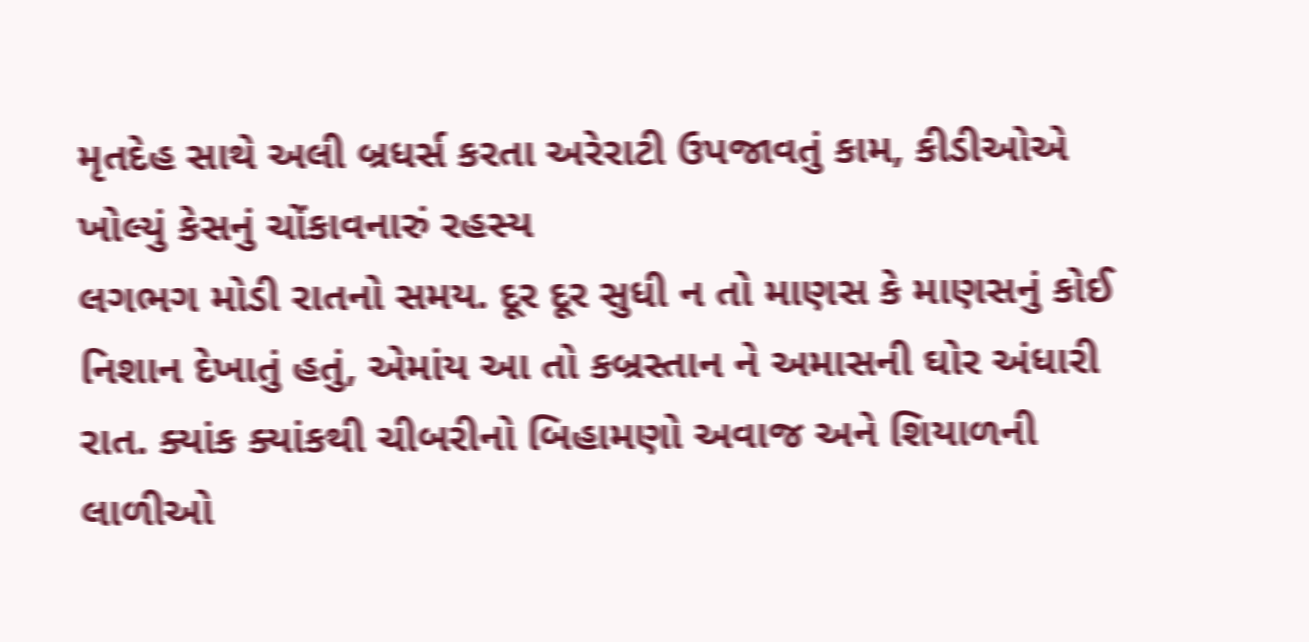મૃતદેહ સાથે અલી બ્રધર્સ કરતા અરેરાટી ઉપજાવતું કામ, કીડીઓએ ખોલ્યું કેસનું ચોંકાવનારું રહસ્ય
લગભગ મોડી રાતનો સમય. દૂર દૂર સુધી ન તો માણસ કે માણસનું કોઈ નિશાન દેખાતું હતું, એમાંય આ તો કબ્રસ્તાન ને અમાસની ઘોર અંધારી રાત. ક્યાંક ક્યાંકથી ચીબરીનો બિહામણો અવાજ અને શિયાળની લાળીઓ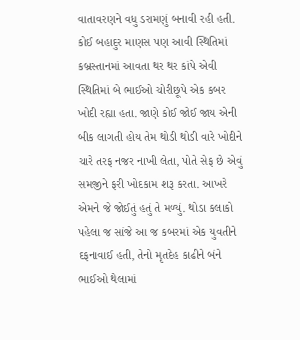વાતાવરણને વધુ ડરામણું બનાવી રહી હતી. કોઈ બહાદુર માણસ પણ આવી સ્થિતિમાં કબ્રસ્તાનમાં આવતા થર થર કાંપે એવી સ્થિતિમાં બે ભાઈઓ ચોરીછૂપે એક કબર ખોદી રહ્યા હતા. જાણે કોઈ જોઈ જાય એની બીક લાગતી હોય તેમ થોડી થોડી વારે ખોદીને ચારે તરફ નજર નાખી લેતા, પોતે સેફ છે એવું સમજીને ફરી ખોદકામ શરૂ કરતા. આખરે એમને જે જોઈતું હતું તે મળ્યું. થોડા કલાકો પહેલા જ સાંજે આ જ કબરમાં એક યુવતીને દફનાવાઈ હતી, તેનો મૃતદેહ કાઢીને બંને ભાઈઓ થેલામાં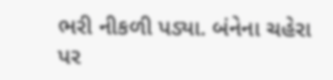ભરી નીકળી પડ્યા. બંનેના ચહેરા પર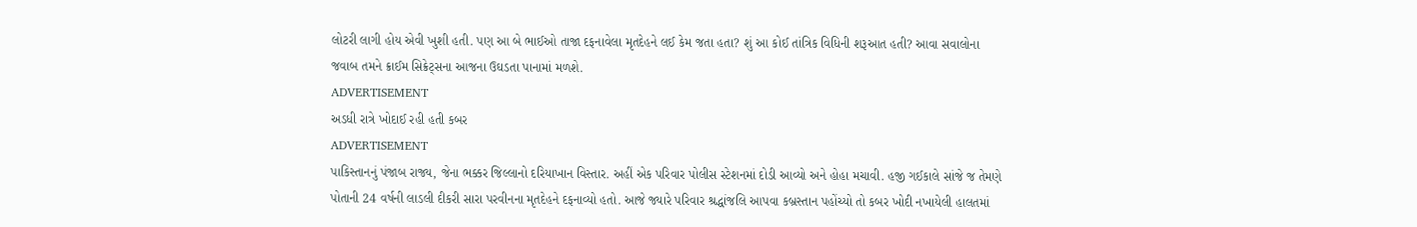લોટરી લાગી હોય એવી ખુશી હતી. પણ આ બે ભાઈઓ તાજા દફનાવેલા મૃતદેહને લઈ કેમ જતા હતા? શું આ કોઈ તાંત્રિક વિધિની શરૂઆત હતી? આવા સવાલોના જવાબ તમને ક્રાઈમ સિક્રેટ્સના આજના ઉઘડતા પાનામાં મળશે.
ADVERTISEMENT
અડધી રાત્રે ખોદાઈ રહી હતી કબર
ADVERTISEMENT
પાકિસ્તાનનું પંજાબ રાજ્ય, જેના ભક્કર જિલ્લાનો દરિયાખાન વિસ્તાર. અહીં એક પરિવાર પોલીસ સ્ટેશનમાં દોડી આવ્યો અને હોહા મચાવી. હજી ગઈકાલે સાંજે જ તેમણે પોતાની 24 વર્ષની લાડલી દીકરી સારા પરવીનના મૃતદેહને દફનાવ્યો હતો. આજે જ્યારે પરિવાર શ્રદ્ધાંજલિ આપવા કબ્રસ્તાન પહોંચ્યો તો કબર ખોદી નખાયેલી હાલતમાં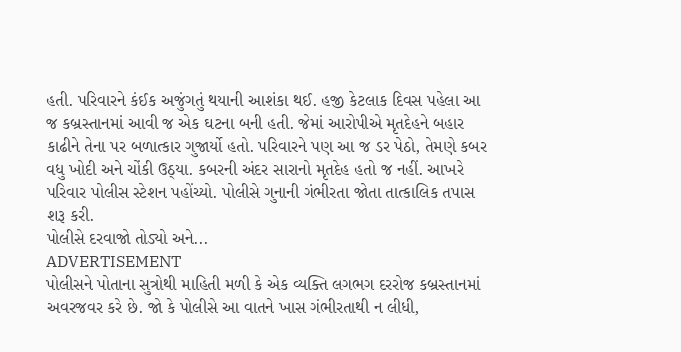હતી. પરિવારને કંઈક અજુંગતું થયાની આશંકા થઈ. હજી કેટલાક દિવસ પહેલા આ જ કબ્રસ્તાનમાં આવી જ એક ઘટના બની હતી. જેમાં આરોપીએ મૃતદેહને બહાર કાઢીને તેના પર બળાત્કાર ગુજાર્યો હતો. પરિવારને પણ આ જ ડર પેઠો, તેમણે કબર વધુ ખોદી અને ચોંકી ઉઠ્યા. કબરની અંદર સારાનો મૃતદેહ હતો જ નહીં. આખરે પરિવાર પોલીસ સ્ટેશન પહોંચ્યો. પોલીસે ગુનાની ગંભીરતા જોતા તાત્કાલિક તપાસ શરૂ કરી.
પોલીસે દરવાજો તોડ્યો અને...
ADVERTISEMENT
પોલીસને પોતાના સુત્રોથી માહિતી મળી કે એક વ્યક્તિ લગભગ દરરોજ કબ્રસ્તાનમાં અવરજવર કરે છે. જો કે પોલીસે આ વાતને ખાસ ગંભીરતાથી ન લીધી,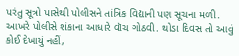પરંતુ સૂત્રો પાસેથી પોલીસને તાંત્રિક વિદ્યાની પણ સૂચના મળી. આખરે પોલીસે શંકાના આધારે વૉચ ગોઠવી. થોડા દિવસ તો આવું કોઈ દેખાયું નહીં,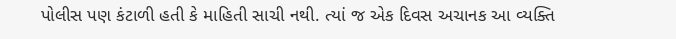પોલીસ પણ કંટાળી હતી કે માહિતી સાચી નથી. ત્યાં જ એક દિવસ અચાનક આ વ્યક્તિ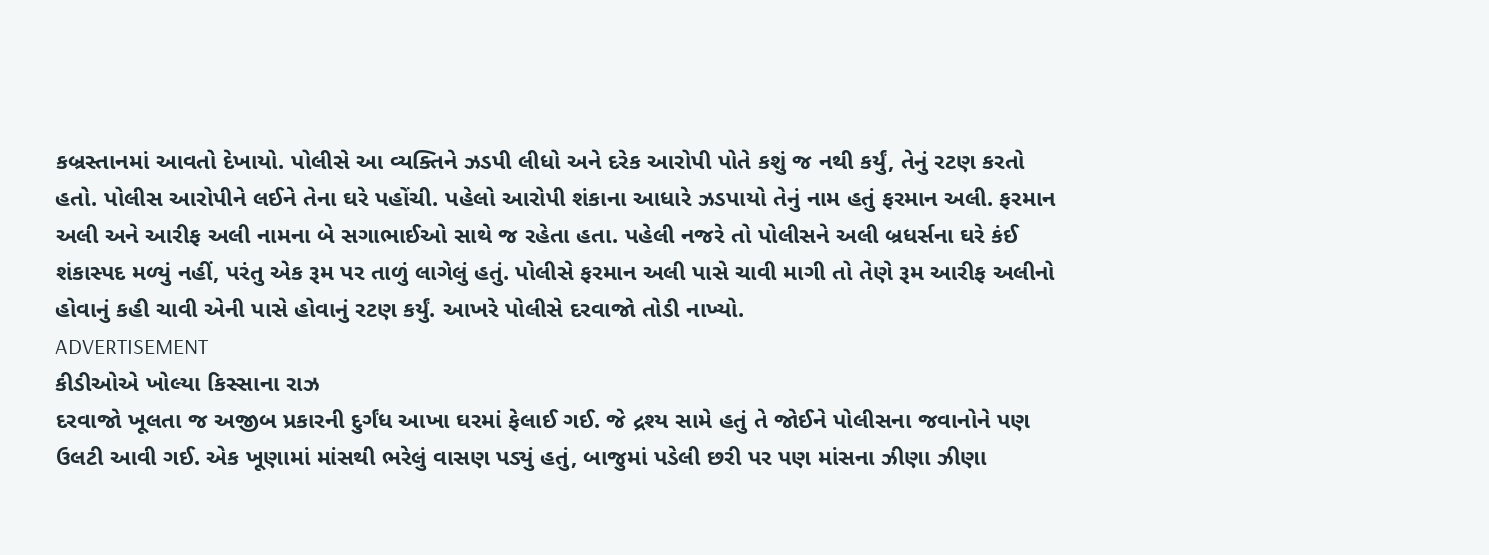કબ્રસ્તાનમાં આવતો દેખાયો. પોલીસે આ વ્યક્તિને ઝડપી લીધો અને દરેક આરોપી પોતે કશું જ નથી કર્યું, તેનું રટણ કરતો હતો. પોલીસ આરોપીને લઈને તેના ઘરે પહોંચી. પહેલો આરોપી શંકાના આધારે ઝડપાયો તેનું નામ હતું ફરમાન અલી. ફરમાન અલી અને આરીફ અલી નામના બે સગાભાઈઓ સાથે જ રહેતા હતા. પહેલી નજરે તો પોલીસને અલી બ્રધર્સના ઘરે કંઈ શંકાસ્પદ મળ્યું નહીં, પરંતુ એક રૂમ પર તાળું લાગેલું હતું. પોલીસે ફરમાન અલી પાસે ચાવી માગી તો તેણે રૂમ આરીફ અલીનો હોવાનું કહી ચાવી એની પાસે હોવાનું રટણ કર્યું. આખરે પોલીસે દરવાજો તોડી નાખ્યો.
ADVERTISEMENT
કીડીઓએ ખોલ્યા કિસ્સાના રાઝ
દરવાજો ખૂલતા જ અજીબ પ્રકારની દુર્ગંધ આખા ઘરમાં ફેલાઈ ગઈ. જે દ્રશ્ય સામે હતું તે જોઈને પોલીસના જવાનોને પણ ઉલટી આવી ગઈ. એક ખૂણામાં માંસથી ભરેલું વાસણ પડ્યું હતું, બાજુમાં પડેલી છરી પર પણ માંસના ઝીણા ઝીણા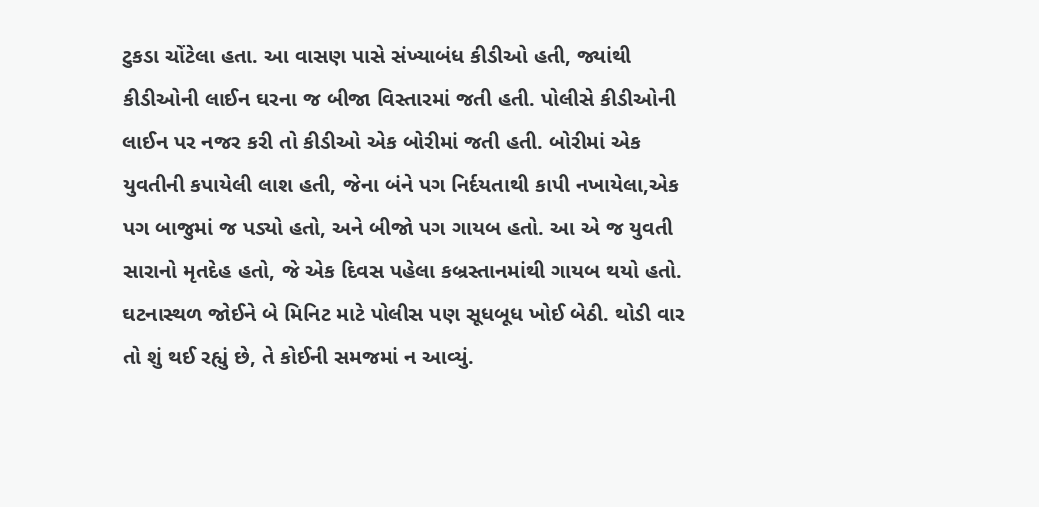ટુકડા ચોંટેલા હતા. આ વાસણ પાસે સંખ્યાબંધ કીડીઓ હતી, જ્યાંથી કીડીઓની લાઈન ઘરના જ બીજા વિસ્તારમાં જતી હતી. પોલીસે કીડીઓની લાઈન પર નજર કરી તો કીડીઓ એક બોરીમાં જતી હતી. બોરીમાં એક યુવતીની કપાયેલી લાશ હતી, જેના બંને પગ નિર્દયતાથી કાપી નખાયેલા,એક પગ બાજુમાં જ પડ્યો હતો, અને બીજો પગ ગાયબ હતો. આ એ જ યુવતી સારાનો મૃતદેહ હતો, જે એક દિવસ પહેલા કબ્રસ્તાનમાંથી ગાયબ થયો હતો. ઘટનાસ્થળ જોઈને બે મિનિટ માટે પોલીસ પણ સૂધબૂધ ખોઈ બેઠી. થોડી વાર તો શું થઈ રહ્યું છે, તે કોઈની સમજમાં ન આવ્યું.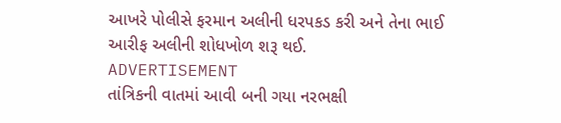આખરે પોલીસે ફરમાન અલીની ધરપકડ કરી અને તેના ભાઈ આરીફ અલીની શોધખોળ શરૂ થઈ.
ADVERTISEMENT
તાંત્રિકની વાતમાં આવી બની ગયા નરભક્ષી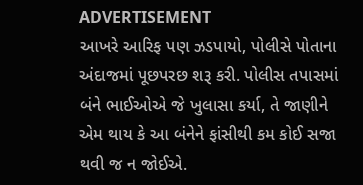ADVERTISEMENT
આખરે આરિફ પણ ઝડપાયો, પોલીસે પોતાના અંદાજમાં પૂછપરછ શરૂ કરી. પોલીસ તપાસમાં બંને ભાઈઓએ જે ખુલાસા કર્યા, તે જાણીને એમ થાય કે આ બંનેને ફાંસીથી કમ કોઈ સજા થવી જ ન જોઈએ.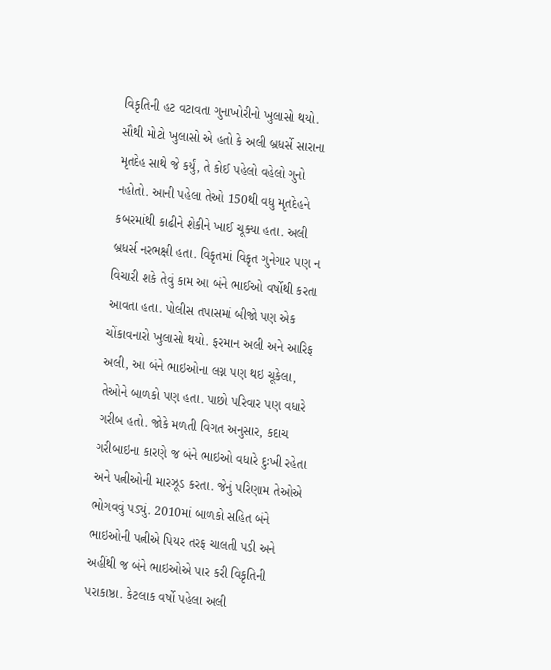વિકૃતિની હટ વટાવતા ગુનાખોરીનો ખુલાસો થયો. સૌથી મોટો ખુલાસો એ હતો કે અલી બ્રધર્સે સારાના મૃતદેહ સાથે જે કર્યું, તે કોઈ પહેલો વહેલો ગુનો નહોતો. આની પહેલા તેઓ 150થી વધુ મૃતદેહને કબરમાંથી કાઢીને શેકીને ખાઈ ચૂક્યા હતા. અલી બ્રધર્સ નરભક્ષી હતા. વિકૃતમાં વિકૃત ગુનેગાર પણ ન વિચારી શકે તેવું કામ આ બંને ભાઈઓ વર્ષોથી કરતા આવતા હતા. પોલીસ તપાસમાં બીજો પણ એક ચોંકાવનારો ખુલાસો થયો. ફરમાન અલી અને આરિફ અલી, આ બંને ભાઇઓના લગ્ન પણ થઇ ચૂકેલા, તેઓને બાળકો પણ હતા. પાછો પરિવાર પણ વધારે ગરીબ હતો. જોકે મળતી વિગત અનુસાર, કદાચ ગરીબાઇના કારણે જ બંને ભાઇઓ વધારે દુઃખી રહેતા અને પત્નીઓની મારઝૂડ કરતા. જેનું પરિણામ તેઓએ ભોગવવું પડ્યું. 2010માં બાળકો સહિત બંને ભાઇઓની પત્નીએ પિયર તરફ ચાલતી પડી અને અહીંથી જ બંને ભાઇઓએ પાર કરી વિકૃતિની પરાકાષ્ઠા. કેટલાક વર્ષો પહેલા અલી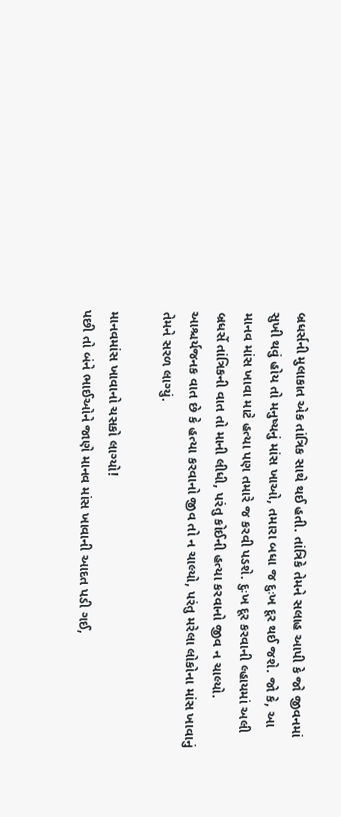બ્રધર્સની મુલાકાત એક તાંત્રિક સાથે થઈ હતી. તાંત્રિકે તેમને સલાહ આપી કે જો જીવનમાં સુખી થવું હોય તો મનુષ્યનું માંસ ખાઓ, તમારા બધા જ દુઃખ દૂર થઈ જશે. જો કે, આ માનવ માંસ ખાવા માટે હત્યા પણ તમારે જ કરવી પડશે. દુઃખ દૂર કરવાની લ્હાયમાં અલી બ્રધર્સે તાંત્રિકની વાત તો માની લીધી, પરંતુ કોઈની હત્યા કરવાનો જીવ ન ચાલ્યો. આશ્ચર્યજનક વાત છે કે હત્યા કરવાનો જીવ તો ન ચાલ્યો, પરંતુ મરેલા લોકોના માંસ ખાવાનું તેમને સરળ લાગ્યું.

માનવમાંસ ખાવાનો ચસકો લાગ્યો!
પછી તો બંને ભાઈઓને જાણે માનવ માંસ ખાવાની આદત પડી ગઈ,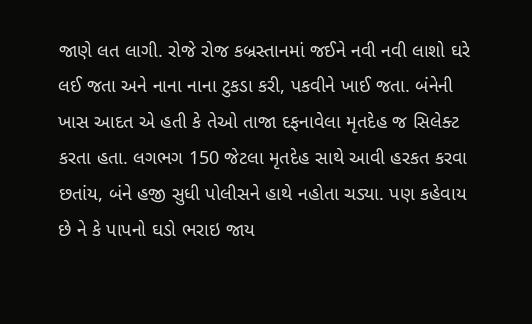જાણે લત લાગી. રોજે રોજ કબ્રસ્તાનમાં જઈને નવી નવી લાશો ઘરે લઈ જતા અને નાના નાના ટુકડા કરી, પકવીને ખાઈ જતા. બંનેની ખાસ આદત એ હતી કે તેઓ તાજા દફનાવેલા મૃતદેહ જ સિલેક્ટ કરતા હતા. લગભગ 150 જેટલા મૃતદેહ સાથે આવી હરકત કરવા છતાંય, બંને હજી સુધી પોલીસને હાથે નહોતા ચડ્યા. પણ કહેવાય છે ને કે પાપનો ઘડો ભરાઇ જાય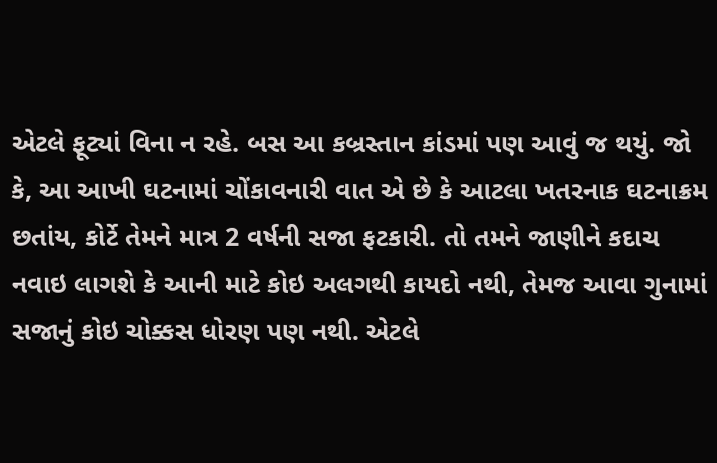એટલે ફૂટ્યાં વિના ન રહે. બસ આ કબ્રસ્તાન કાંડમાં પણ આવું જ થયું. જો કે, આ આખી ઘટનામાં ચોંકાવનારી વાત એ છે કે આટલા ખતરનાક ઘટનાક્રમ છતાંય, કોર્ટે તેમને માત્ર 2 વર્ષની સજા ફટકારી. તો તમને જાણીને કદાચ નવાઇ લાગશે કે આની માટે કોઇ અલગથી કાયદો નથી, તેમજ આવા ગુનામાં સજાનું કોઇ ચોક્કસ ધોરણ પણ નથી. એટલે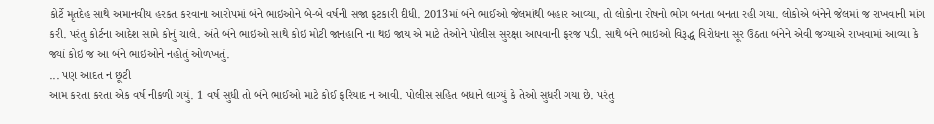કોર્ટે મૃતદેહ સાથે અમાનવીય હરકત કરવાના આરોપમાં બંને ભાઇઓને બે-બે વર્ષની સજા ફટકારી દીધી. 2013માં બંને ભાઈઓ જેલમાંથી બહાર આવ્યા, તો લોકોના રોષનો ભોગ બનતા બનતા રહી ગયા. લોકોએ બંનેને જેલમાં જ રાખવાની માંગ કરી. પરંતુ કોર્ટના આદેશ સામે કોનું ચાલે. અંતે બંને ભાઇઓ સાથે કોઇ મોટી જાનહાનિ ના થઇ જાય એ માટે તેઓને પોલીસ સુરક્ષા આપવાની ફરજ પડી. સાથે બંને ભાઇઓ વિરૂદ્ધ વિરોધના સૂર ઉઠતા બંનેને એવી જગ્યાએ રાખવામાં આવ્યા કે જ્યાં કોઇ જ આ બંને ભાઇઓને નહોતું ઓળખતું.
... પણ આદત ન છૂટી
આમ કરતા કરતા એક વર્ષ નીકળી ગયું. 1 વર્ષ સુધી તો બંને ભાઈઓ માટે કોઈ ફરિયાદ ન આવી. પોલીસ સહિત બધાને લાગ્યું કે તેઓ સુધરી ગયા છે. પરંતુ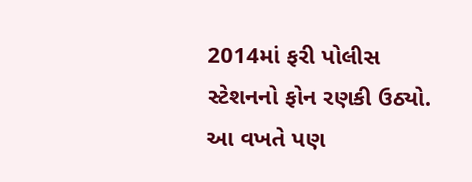2014માં ફરી પોલીસ સ્ટેશનનો ફોન રણકી ઉઠ્યો. આ વખતે પણ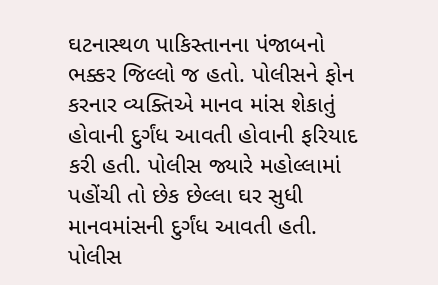ઘટનાસ્થળ પાકિસ્તાનના પંજાબનો ભક્કર જિલ્લો જ હતો. પોલીસને ફોન કરનાર વ્યક્તિએ માનવ માંસ શેકાતું હોવાની દુર્ગંધ આવતી હોવાની ફરિયાદ કરી હતી. પોલીસ જ્યારે મહોલ્લામાં પહોંચી તો છેક છેલ્લા ઘર સુધી માનવમાંસની દુર્ગંધ આવતી હતી. પોલીસ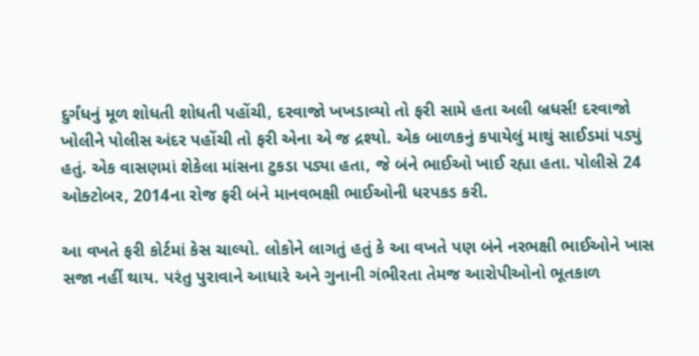દુર્ગંધનું મૂળ શોધતી શોધતી પહોંચી, દરવાજો ખખડાવ્યો તો ફરી સામે હતા અલી બ્રધર્સ! દરવાજો ખોલીને પોલીસ અંદર પહોંચી તો ફરી એના એ જ દ્રશ્યો. એક બાળકનું કપાયેલું માથું સાઈડમાં પડ્યું હતું. એક વાસણમાં શેકેલા માંસના ટુકડા પડ્યા હતા, જે બંને ભાઈઓ ખાઈ રહ્યા હતા. પોલીસે 24 ઓક્ટોબર, 2014ના રોજ ફરી બંને માનવભક્ષી ભાઈઓની ધરપકડ કરી.

આ વખતે ફરી કોર્ટમાં કેસ ચાલ્યો. લોકોને લાગતું હતું કે આ વખતે પણ બંને નરભક્ષી ભાઈઓને ખાસ સજા નહીં થાય. પરંતુ પુરાવાને આધારે અને ગુનાની ગંભીરતા તેમજ આરોપીઓનો ભૂતકાળ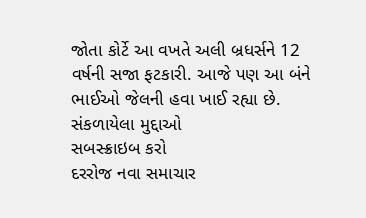જોતા કોર્ટે આ વખતે અલી બ્રધર્સને 12 વર્ષની સજા ફટકારી. આજે પણ આ બંને ભાઈઓ જેલની હવા ખાઈ રહ્યા છે.
સંકળાયેલા મુદ્દાઓ
સબસ્ક્રાઇબ કરો
દરરોજ નવા સમાચાર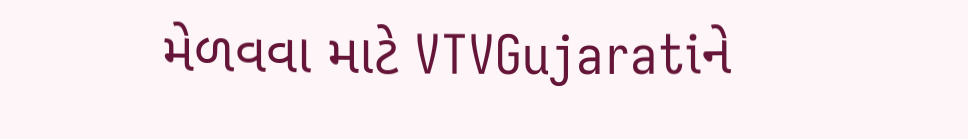મેળવવા માટે VTVGujaratiને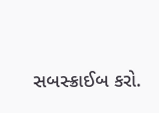સબસ્ક્રાઈબ કરો.